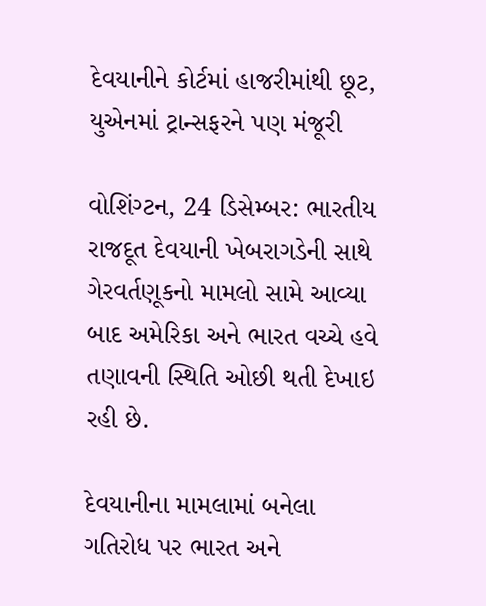દેવયાનીને કોર્ટમાં હાજરીમાંથી છૂટ, યુએનમાં ટ્રાન્સફરને પણ મંજૂરી

વોશિંગ્ટન, 24 ડિસેમ્બર: ભારતીય રાજદૂત દેવયાની ખેબરાગડેની સાથે ગેરવર્તણૂકનો મામલો સામે આવ્યા બાદ અમેરિકા અને ભારત વચ્ચે હવે તણાવની સ્થિતિ ઓછી થતી દેખાઇ રહી છે.

દેવયાનીના મામલામાં બનેલા ગતિરોધ પર ભારત અને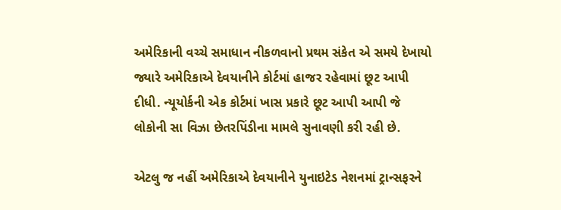અમેરિકાની વચ્ચે સમાધાન નીકળવાનો પ્રથમ સંકેત એ સમયે દેખાયો જ્યારે અમેરિકાએ દેવયાનીને કોર્ટમાં હાજર રહેવામાં છૂટ આપી દીધી. ન્યૂયોર્કની એક કોર્ટમાં ખાસ પ્રકારે છૂટ આપી આપી જે લોકોની સા વિઝા છેતરપિંડીના મામલે સુનાવણી કરી રહી છે.

એટલુ જ નહીં અમેરિકાએ દેવયાનીને યુનાઇટેડ નેશનમાં ટ્રાન્સફરને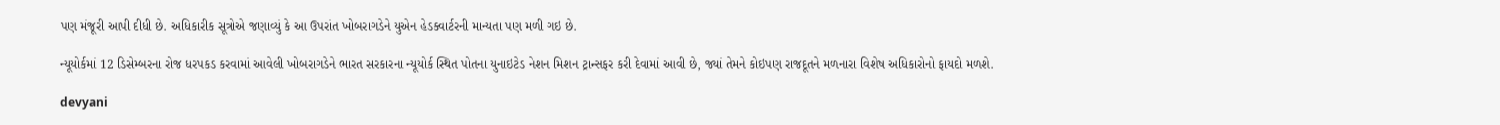પણ મંજૂરી આપી દીધી છે. અધિકારીક સૂત્રોએ જણાવ્યું કે આ ઉપરાંત ખોબરાગડેને યુએન હેડક્વાર્ટરની માન્યતા પણ મળી ગઇ છે.

ન્યૂયોર્કમાં 12 ડિસેમ્બરના રોજ ધરપકડ કરવામાં આવેલી ખોબરાગડેને ભારત સરકારના ન્યૂયોર્ક સ્થિત પોતના યુનાઇટેડ નેશન મિશન ટ્રાન્સફર કરી દેવામાં આવી છે, જ્યાં તેમને કોઇપણ રાજદૂતને મળનારા વિશેષ અધિકારોનો ફાયદો મળશે.

devyani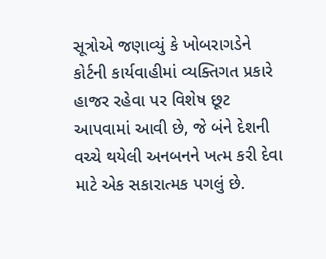સૂત્રોએ જણાવ્યું કે ખોબરાગડેને કોર્ટની કાર્યવાહીમાં વ્યક્તિગત પ્રકારે હાજર રહેવા પર વિશેષ છૂટ આપવામાં આવી છે, જે બંને દેશની વચ્ચે થયેલી અનબનને ખત્મ કરી દેવા માટે એક સકારાત્મક પગલું છે.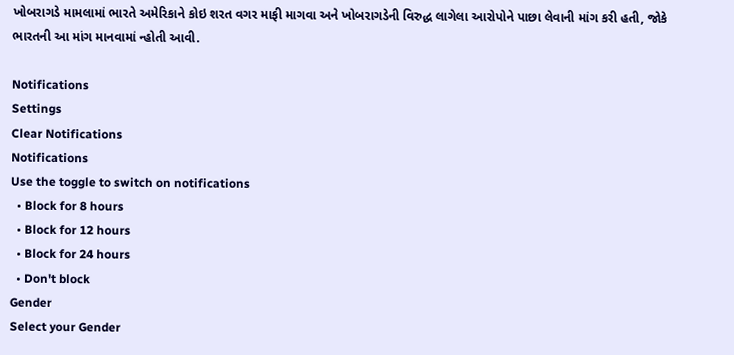ખોબરાગડે મામલામાં ભારતે અમેરિકાને કોઇ શરત વગર માફી માગવા અને ખોબરાગડેની વિરુદ્ધ લાગેલા આરોપોને પાછા લેવાની માંગ કરી હતી, જોકે ભારતની આ માંગ માનવામાં ન્હોતી આવી.

Notifications
Settings
Clear Notifications
Notifications
Use the toggle to switch on notifications
  • Block for 8 hours
  • Block for 12 hours
  • Block for 24 hours
  • Don't block
Gender
Select your Gender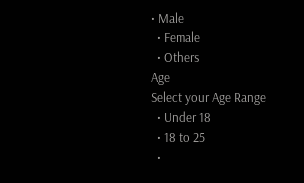• Male
  • Female
  • Others
Age
Select your Age Range
  • Under 18
  • 18 to 25
  •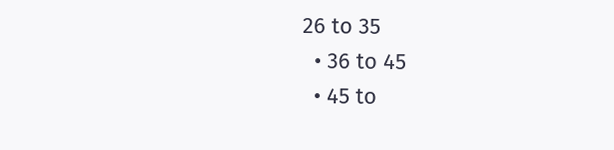26 to 35
  • 36 to 45
  • 45 to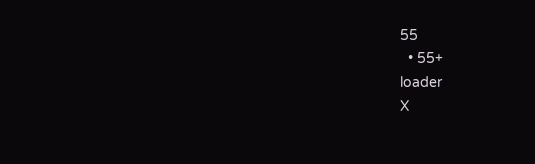55
  • 55+
loader
X